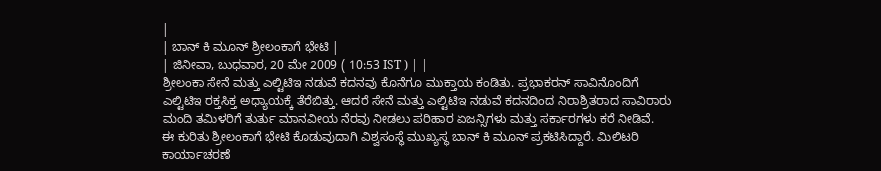|
| ಬಾನ್ ಕಿ ಮೂನ್ ಶ್ರೀಲಂಕಾಗೆ ಭೇಟಿ |
| ಜಿನೀವಾ, ಬುಧವಾರ, 20 ಮೇ 2009 ( 10:53 IST ) | |
ಶ್ರೀಲಂಕಾ ಸೇನೆ ಮತ್ತು ಎಲ್ಟಿಟಿಇ ನಡುವೆ ಕದನವು ಕೊನೆಗೂ ಮುಕ್ತಾಯ ಕಂಡಿತು. ಪ್ರಭಾಕರನ್ ಸಾವಿನೊಂದಿಗೆ ಎಲ್ಟಿಟಿಇ ರಕ್ತಸಿಕ್ತ ಅಧ್ಯಾಯಕ್ಕೆ ತೆರೆಬಿತ್ತು. ಆದರೆ ಸೇನೆ ಮತ್ತು ಎಲ್ಟಿಟಿಇ ನಡುವೆ ಕದನದಿಂದ ನಿರಾಶ್ರಿತರಾದ ಸಾವಿರಾರು ಮಂದಿ ತಮಿಳರಿಗೆ ತುರ್ತು ಮಾನವೀಯ ನೆರವು ನೀಡಲು ಪರಿಹಾರ ಏಜನ್ಸಿಗಳು ಮತ್ತು ಸರ್ಕಾರಗಳು ಕರೆ ನೀಡಿವೆ.
ಈ ಕುರಿತು ಶ್ರೀಲಂಕಾಗೆ ಭೇಟಿ ಕೊಡುವುದಾಗಿ ವಿಶ್ವಸಂಸ್ಥೆ ಮುಖ್ಯಸ್ಥ ಬಾನ್ ಕಿ ಮೂನ್ ಪ್ರಕಟಿಸಿದ್ದಾರೆ. ಮಿಲಿಟರಿ ಕಾರ್ಯಾಚರಣೆ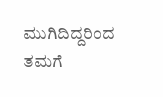ಮುಗಿದಿದ್ದರಿಂದ ತಮಗೆ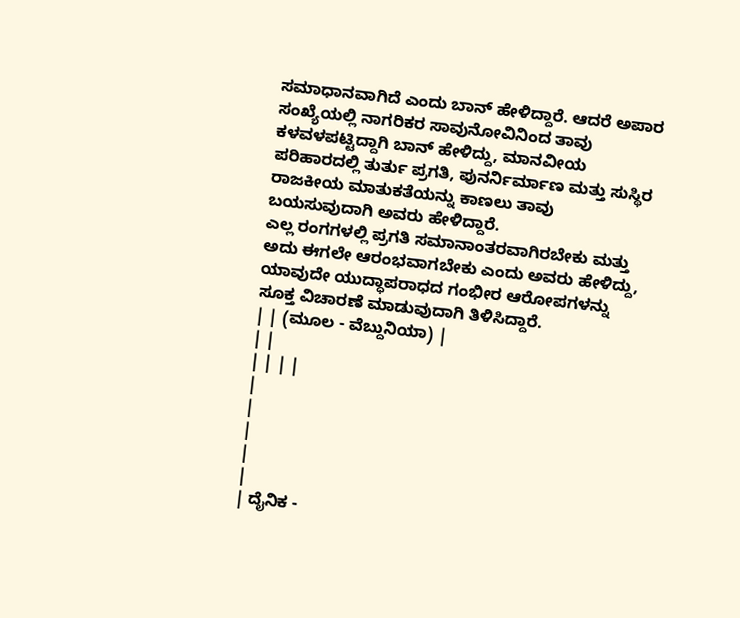ಸಮಾಧಾನವಾಗಿದೆ ಎಂದು ಬಾನ್ ಹೇಳಿದ್ದಾರೆ. ಆದರೆ ಅಪಾರ ಸಂಖ್ಯೆಯಲ್ಲಿ ನಾಗರಿಕರ ಸಾವುನೋವಿನಿಂದ ತಾವು ಕಳವಳಪಟ್ಟಿದ್ದಾಗಿ ಬಾನ್ ಹೇಳಿದ್ದು, ಮಾನವೀಯ ಪರಿಹಾರದಲ್ಲಿ ತುರ್ತು ಪ್ರಗತಿ, ಪುನರ್ನಿರ್ಮಾಣ ಮತ್ತು ಸುಸ್ಥಿರ ರಾಜಕೀಯ ಮಾತುಕತೆಯನ್ನು ಕಾಣಲು ತಾವು ಬಯಸುವುದಾಗಿ ಅವರು ಹೇಳಿದ್ದಾರೆ.
ಎಲ್ಲ ರಂಗಗಳಲ್ಲಿ ಪ್ರಗತಿ ಸಮಾನಾಂತರವಾಗಿರಬೇಕು ಮತ್ತು ಅದು ಈಗಲೇ ಆರಂಭವಾಗಬೇಕು ಎಂದು ಅವರು ಹೇಳಿದ್ದು, ಯಾವುದೇ ಯುದ್ಧಾಪರಾಧದ ಗಂಭೀರ ಆರೋಪಗಳನ್ನು ಸೂಕ್ತ ವಿಚಾರಣೆ ಮಾಡುವುದಾಗಿ ತಿಳಿಸಿದ್ದಾರೆ.
| | (ಮೂಲ - ವೆಬ್ದುನಿಯಾ) |
| |
| | | |
|
|
|
|
|
| ದೈನಿಕ -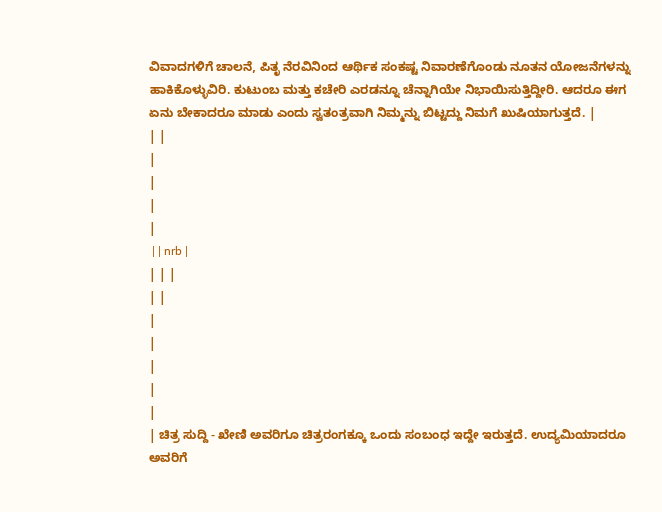ವಿವಾದಗಳಿಗೆ ಚಾಲನೆ, ಪಿತೃ ನೆರವಿನಿಂದ ಆರ್ಥಿಕ ಸಂಕಷ್ಟ ನಿವಾರಣೆಗೊಂಡು ನೂತನ ಯೋಜನೆಗಳನ್ನು ಹಾಕಿಕೊಳ್ಳುವಿರಿ. ಕುಟುಂಬ ಮತ್ತು ಕಚೇರಿ ಎರಡನ್ನೂ ಚೆನ್ನಾಗಿಯೇ ನಿಭಾಯಿಸುತ್ತಿದ್ದೀರಿ. ಆದರೂ ಈಗ ಏನು ಬೇಕಾದರೂ ಮಾಡು ಎಂದು ಸ್ವತಂತ್ರವಾಗಿ ನಿಮ್ಮನ್ನು ಬಿಟ್ಟದ್ದು ನಿಮಗೆ ಖುಷಿಯಾಗುತ್ತದೆ. |
| |
|
|
|
|
 | | nrb |
| | |
| |
|
|
|
|
|
| ಚಿತ್ರ ಸುದ್ದಿ - ಖೇಣಿ ಅವರಿಗೂ ಚಿತ್ರರಂಗಕ್ಕೂ ಒಂದು ಸಂಬಂಧ ಇದ್ದೇ ಇರುತ್ತದೆ. ಉದ್ಯಮಿಯಾದರೂ ಅವರಿಗೆ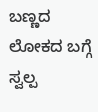ಬಣ್ಣದ ಲೋಕದ ಬಗ್ಗೆ ಸ್ವಲ್ಪ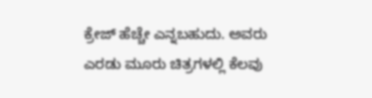ಕ್ರೇಜ್ ಹೆಚ್ಚೇ ಎನ್ನಬಹುದು. ಅವರು ಎರಡು ಮೂರು ಚಿತ್ರಗಳಲ್ಲಿ ಕೆಲವು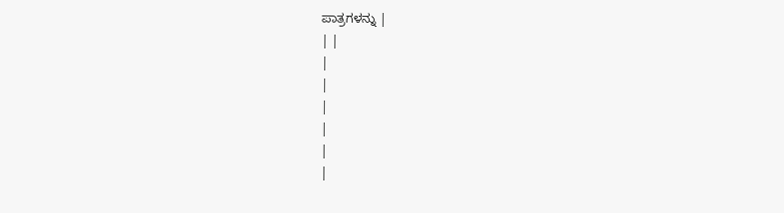ಪಾತ್ರಗಳನ್ನು |
| |
|
|
|
|
|
|